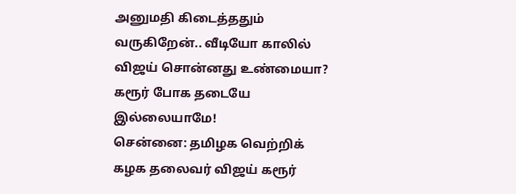அனுமதி கிடைத்ததும் வருகிறேன்.. வீடியோ காலில் விஜய் சொன்னது உண்மையா? கரூர் போக தடையே இல்லையாமே!
சென்னை: தமிழக வெற்றிக் கழக தலைவர் விஜய் கரூர்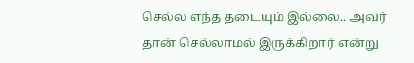செல்ல எந்த தடையும் இல்லை.. அவர் தான் செல்லாமல் இருக்கிறார் என்று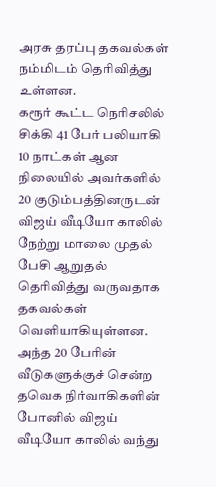அரசு தரப்பு தகவல்கள் நம்மிடம் தெரிவித்து உள்ளன.
கரூர் கூட்ட நெரிசலில் சிக்கி 41 பேர் பலியாகி 10 நாட்கள் ஆன நிலையில் அவர்களில் 20 குடும்பத்தினருடன் விஜய் வீடியோ காலில் நேற்று மாலை முதல் பேசி ஆறுதல் தெரிவித்து வருவதாக தகவல்கள் வெளியாகியுள்ளன. அந்த 20 பேரின் வீடுகளுக்குச் சென்ற தவெக நிர்வாகிகளின் போனில் விஜய் வீடியோ காலில் வந்து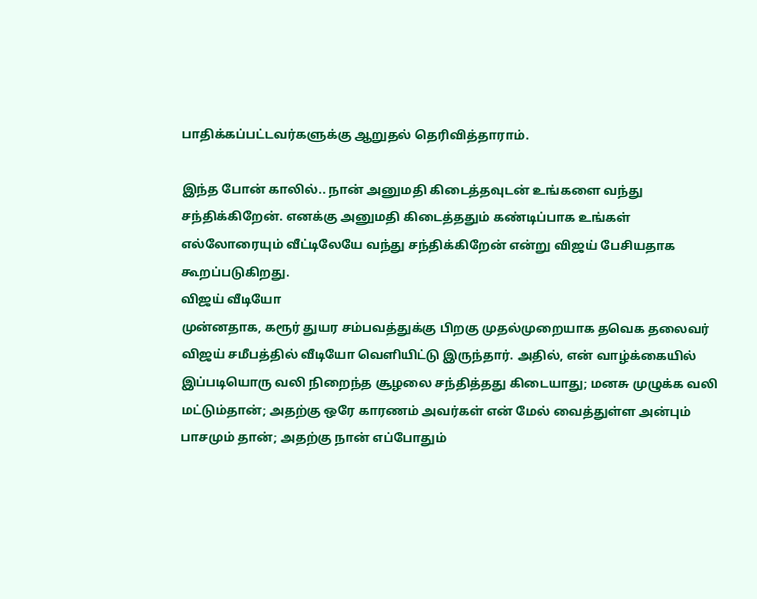பாதிக்கப்பட்டவர்களுக்கு ஆறுதல் தெரிவித்தாராம்.

இந்த போன் காலில்.. நான் அனுமதி கிடைத்தவுடன் உங்களை வந்து சந்திக்கிறேன். எனக்கு அனுமதி கிடைத்ததும் கண்டிப்பாக உங்கள் எல்லோரையும் வீட்டிலேயே வந்து சந்திக்கிறேன் என்று விஜய் பேசியதாக கூறப்படுகிறது.
விஜய் வீடியோ
முன்னதாக, கரூர் துயர சம்பவத்துக்கு பிறகு முதல்முறையாக தவெக தலைவர் விஜய் சமீபத்தில் வீடியோ வெளியிட்டு இருந்தார். அதில், என் வாழ்க்கையில் இப்படியொரு வலி நிறைந்த சூழலை சந்தித்தது கிடையாது; மனசு முழுக்க வலி மட்டும்தான்; அதற்கு ஒரே காரணம் அவர்கள் என் மேல் வைத்துள்ள அன்பும் பாசமும் தான்; அதற்கு நான் எப்போதும்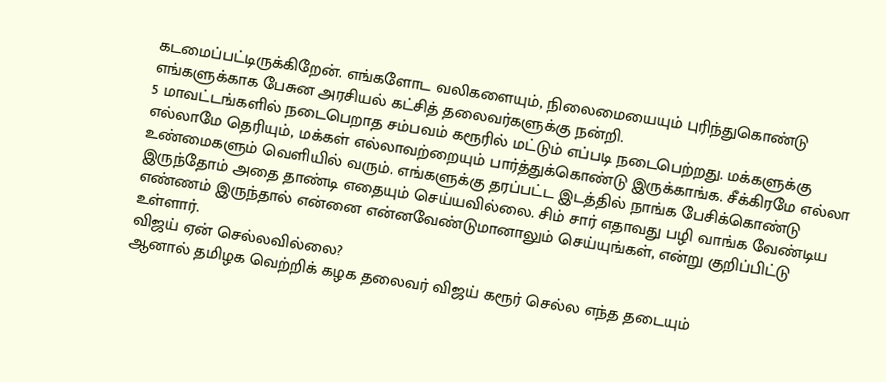கடமைப்பட்டிருக்கிறேன். எங்களோட வலிகளையும், நிலைமையையும் புரிந்துகொண்டு எங்களுக்காக பேசுன அரசியல் கட்சித் தலைவர்களுக்கு நன்றி.
5 மாவட்டங்களில் நடைபெறாத சம்பவம் கரூரில் மட்டும் எப்படி நடைபெற்றது. மக்களுக்கு எல்லாமே தெரியும், மக்கள் எல்லாவற்றையும் பார்த்துக்கொண்டு இருக்காங்க. சீக்கிரமே எல்லா உண்மைகளும் வெளியில் வரும். எங்களுக்கு தரப்பட்ட இடத்தில் நாங்க பேசிக்கொண்டு இருந்தோம் அதை தாண்டி எதையும் செய்யவில்லை. சிம் சார் எதாவது பழி வாங்க வேண்டிய எண்ணம் இருந்தால் என்னை என்னவேண்டுமானாலும் செய்யுங்கள், என்று குறிப்பிட்டு உள்ளார்.
விஜய் ஏன் செல்லவில்லை?
ஆனால் தமிழக வெற்றிக் கழக தலைவர் விஜய் கரூர் செல்ல எந்த தடையும்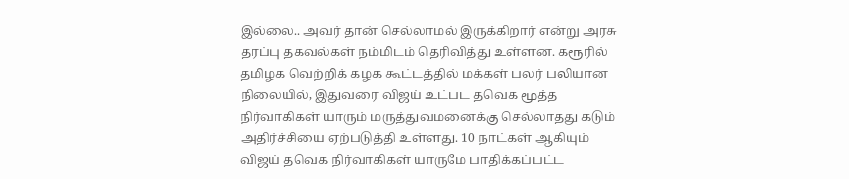இல்லை.. அவர் தான் செல்லாமல் இருக்கிறார் என்று அரசு தரப்பு தகவல்கள் நம்மிடம் தெரிவித்து உள்ளன. கரூரில் தமிழக வெற்றிக் கழக கூட்டத்தில் மக்கள் பலர் பலியான நிலையில், இதுவரை விஜய் உட்பட தவெக மூத்த நிர்வாகிகள் யாரும் மருத்துவமனைக்கு செல்லாதது கடும் அதிர்ச்சியை ஏற்படுத்தி உள்ளது. 10 நாட்கள் ஆகியும் விஜய் தவெக நிர்வாகிகள் யாருமே பாதிக்கப்பட்ட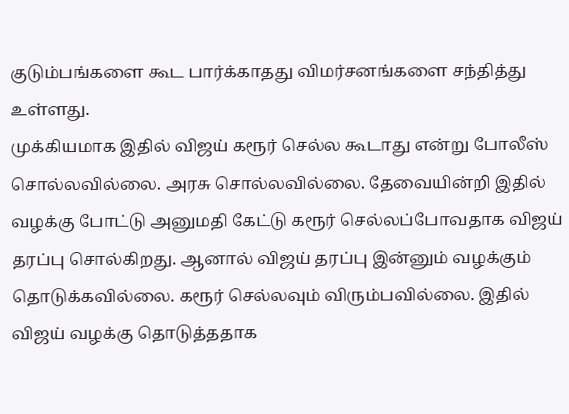குடும்பங்களை கூட பார்க்காதது விமர்சனங்களை சந்தித்து உள்ளது.
முக்கியமாக இதில் விஜய் கரூர் செல்ல கூடாது என்று போலீஸ் சொல்லவில்லை. அரசு சொல்லவில்லை. தேவையின்றி இதில் வழக்கு போட்டு அனுமதி கேட்டு கரூர் செல்லப்போவதாக விஜய் தரப்பு சொல்கிறது. ஆனால் விஜய் தரப்பு இன்னும் வழக்கும் தொடுக்கவில்லை. கரூர் செல்லவும் விரும்பவில்லை. இதில் விஜய் வழக்கு தொடுத்ததாக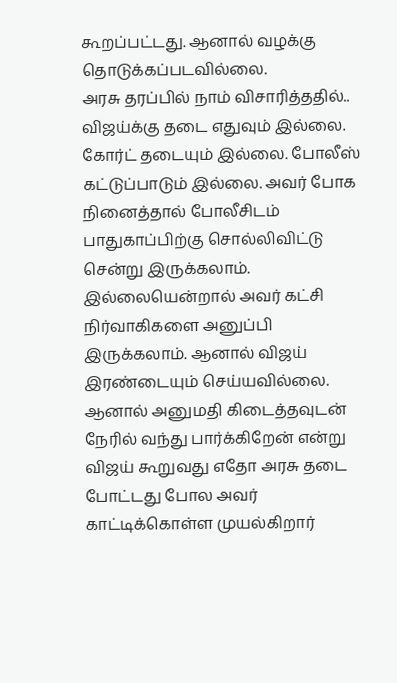கூறப்பட்டது. ஆனால் வழக்கு தொடுக்கப்படவில்லை.
அரசு தரப்பில் நாம் விசாரித்ததில்.. விஜய்க்கு தடை எதுவும் இல்லை. கோர்ட் தடையும் இல்லை. போலீஸ் கட்டுப்பாடும் இல்லை. அவர் போக நினைத்தால் போலீசிடம் பாதுகாப்பிற்கு சொல்லிவிட்டு சென்று இருக்கலாம். இல்லையென்றால் அவர் கட்சி நிர்வாகிகளை அனுப்பி இருக்கலாம். ஆனால் விஜய் இரண்டையும் செய்யவில்லை. ஆனால் அனுமதி கிடைத்தவுடன் நேரில் வந்து பார்க்கிறேன் என்று விஜய் கூறுவது எதோ அரசு தடை போட்டது போல அவர் காட்டிக்கொள்ள முயல்கிறார்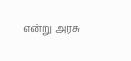என்று அரசு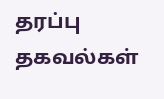தரப்பு தகவல்கள்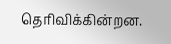தெரிவிக்கின்றன.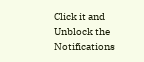Click it and Unblock the Notifications